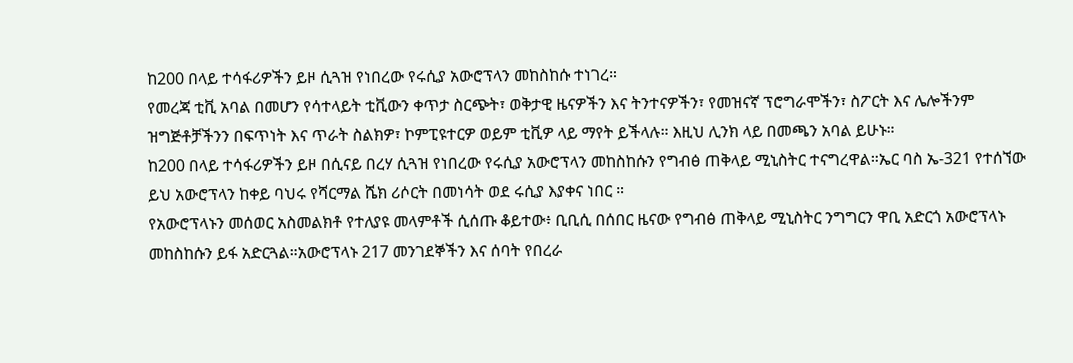ከ200 በላይ ተሳፋሪዎችን ይዞ ሲጓዝ የነበረው የሩሲያ አውሮፕላን መከስከሱ ተነገረ።
የመረጃ ቲቪ አባል በመሆን የሳተላይት ቲቪውን ቀጥታ ስርጭት፣ ወቅታዊ ዜናዎችን እና ትንተናዎችን፣ የመዝናኛ ፕሮግራሞችን፣ ስፖርት እና ሌሎችንም ዝግጅቶቻችንን በፍጥነት እና ጥራት ስልክዎ፣ ኮምፒዩተርዎ ወይም ቲቪዎ ላይ ማየት ይችላሉ። እዚህ ሊንክ ላይ በመጫን አባል ይሁኑ።
ከ200 በላይ ተሳፋሪዎችን ይዞ በሲናይ በረሃ ሲጓዝ የነበረው የሩሲያ አውሮፕላን መከስከሱን የግብፅ ጠቅላይ ሚኒስትር ተናግረዋል።ኤር ባስ ኤ-321 የተሰኘው ይህ አውሮፕላን ከቀይ ባህሩ የሻርማል ሼክ ሪሶርት በመነሳት ወደ ሩሲያ እያቀና ነበር ።
የአውሮፕላኑን መሰወር አስመልክቶ የተለያዩ መላምቶች ሲሰጡ ቆይተው፥ ቢቢሲ በሰበር ዜናው የግብፅ ጠቅላይ ሚኒስትር ንግግርን ዋቢ አድርጎ አውሮፕላኑ መከስከሱን ይፋ አድርጓል።አውሮፕላኑ 217 መንገደኞችን እና ሰባት የበረራ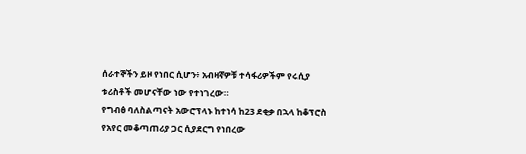ሰራተኞችን ይዞ የነበር ሲሆን፥ አብዛኛዎቹ ተሳፋሪዎችም የሩሲያ ቱሪስቶች መሆናቸው ነው የተነገረው።
የግብፅ ባለስልጣናት አውሮፕላኑ ከተነሳ ከ23 ደቂቃ በኋላ ከቆፕሮስ የአየር መቆጣጠሪያ ጋር ሲያደርግ የነበረው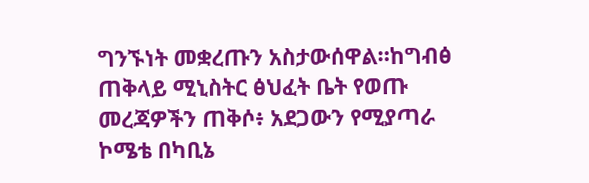ግንኙነት መቋረጡን አስታውሰዋል።ከግብፅ ጠቅላይ ሚኒስትር ፅህፈት ቤት የወጡ መረጃዎችን ጠቅሶ፥ አደጋውን የሚያጣራ ኮሜቴ በካቢኔ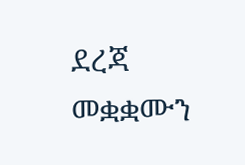ደረጃ መቋቋሙን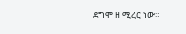ደግሞ ዘ ሚረር ነው።